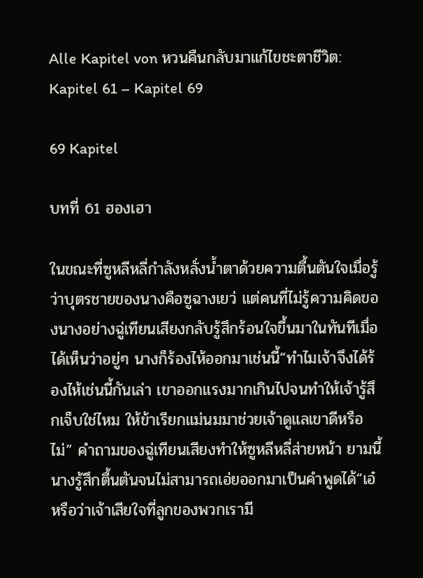Alle Kapitel von หวนคืนกลับมาแก้ไขชะตาชีวิต: Kapitel 61 – Kapitel 69

69 Kapitel

บทที่ 61 ฮองเฮา

ในขณะที่ซูหลีหลี่กำลังหลั่งน้ำตาด้วยความตื้นตันใจเมื่อรู้ว่าบุตรชายของนางคือซูฉางเยว่ แต่คนที่ไม่รู้ความคิดของนางอย่างฉู่เทียนเสียงกลับรู้สึกร้อนใจขึ้นมาในทันทีเมื่อได้เห็นว่าอยู่ๆ นางก็ร้องไห้ออกมาเช่นนี้“ทำไมเจ้าจึงได้ร้องไห้เช่นนี้กันเล่า เขาออกแรงมากเกินไปจนทำให้เจ้ารู้สึกเจ็บใช่ไหม ให้ข้าเรียกแม่นมมาช่วยเจ้าดูแลเขาดีหรือไม่” คำถามของฉู่เทียนเสียงทำให้ซูหลีหลี่ส่ายหน้า ยามนี้นางรู้สึกตื้นตันจนไม่สามารถเอ่ยออกมาเป็นคำพูดได้“เอ๋ หรือว่าเจ้าเสียใจที่ลูกของพวกเรามี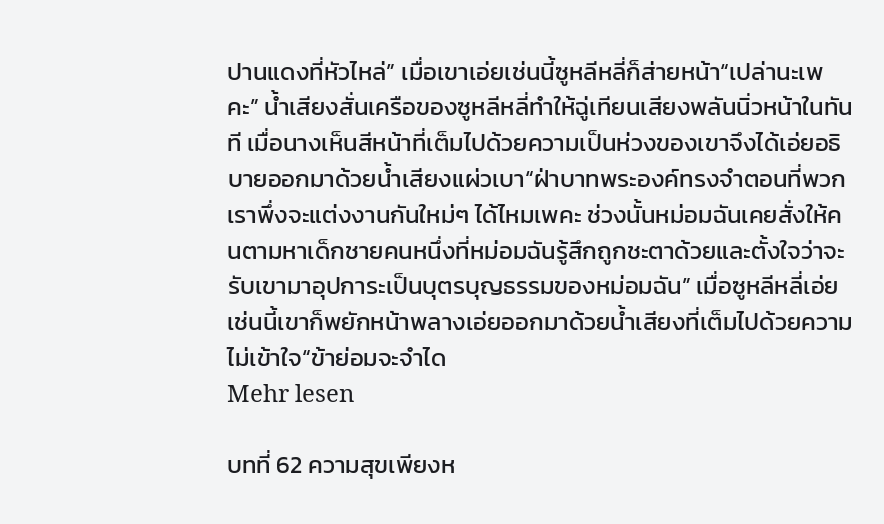ปานแดงที่หัวไหล่” เมื่อเขาเอ่ยเช่นนี้ซูหลีหลี่ก็ส่ายหน้า“เปล่านะเพคะ” น้ำเสียงสั่นเครือของซูหลีหลี่ทำให้ฉู่เทียนเสียงพลันนิ่วหน้าในทันที เมื่อนางเห็นสีหน้าที่เต็มไปด้วยความเป็นห่วงของเขาจึงได้เอ่ยอธิบายออกมาด้วยน้ำเสียงแผ่วเบา“ฝ่าบาทพระองค์ทรงจำตอนที่พวกเราพึ่งจะแต่งงานกันใหม่ๆ ได้ไหมเพคะ ช่วงนั้นหม่อมฉันเคยสั่งให้คนตามหาเด็กชายคนหนึ่งที่หม่อมฉันรู้สึกถูกชะตาด้วยและตั้งใจว่าจะรับเขามาอุปการะเป็นบุตรบุญธรรมของหม่อมฉัน” เมื่อซูหลีหลี่เอ่ยเช่นนี้เขาก็พยักหน้าพลางเอ่ยออกมาด้วยน้ำเสียงที่เต็มไปด้วยความไม่เข้าใจ“ข้าย่อมจะจำได
Mehr lesen

บทที่ 62 ความสุขเพียงห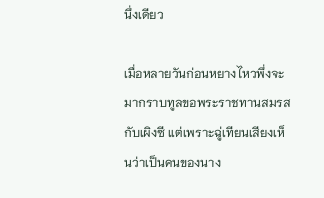นึ่งเดียว

เมื่อหลายวันก่อนหยางไหวพึ่งจะมากราบทูลขอพระราชทานสมรสกับเผิงซี แต่เพราะฉู่เทียนเสียงเห็นว่าเป็นคนของนาง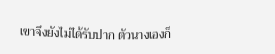เขาจึงยังไม่ได้รับปาก ตัวนางเองก็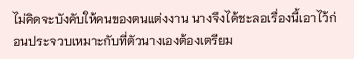ไม่คิดจะบังคับให้คนของตนแต่งงาน นางจึงได้ชะลอเรื่องนี้เอาไว้ก่อนประจวบเหมาะกับที่ตัวนางเองต้องเตรียม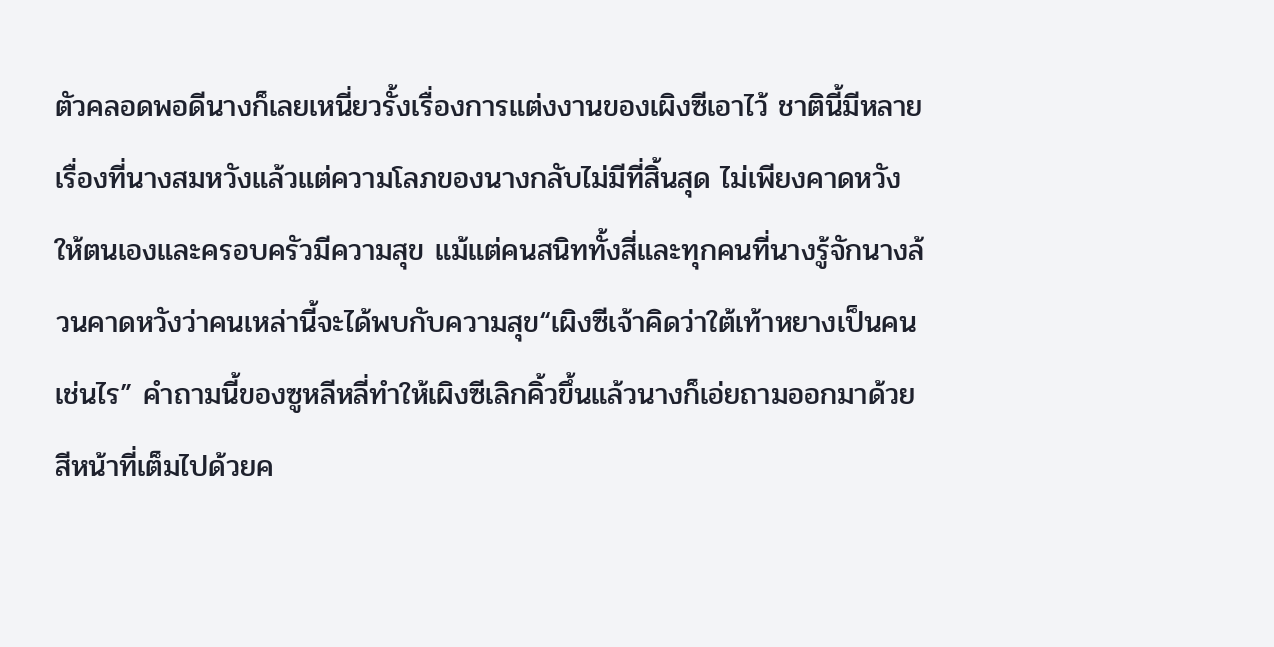ตัวคลอดพอดีนางก็เลยเหนี่ยวรั้งเรื่องการแต่งงานของเผิงซีเอาไว้ ชาตินี้มีหลายเรื่องที่นางสมหวังแล้วแต่ความโลภของนางกลับไม่มีที่สิ้นสุด ไม่เพียงคาดหวังให้ตนเองและครอบครัวมีความสุข แม้แต่คนสนิททั้งสี่และทุกคนที่นางรู้จักนางล้วนคาดหวังว่าคนเหล่านี้จะได้พบกับความสุข“เผิงซีเจ้าคิดว่าใต้เท้าหยางเป็นคนเช่นไร” คำถามนี้ของซูหลีหลี่ทำให้เผิงซีเลิกคิ้วขึ้นแล้วนางก็เอ่ยถามออกมาด้วยสีหน้าที่เต็มไปด้วยค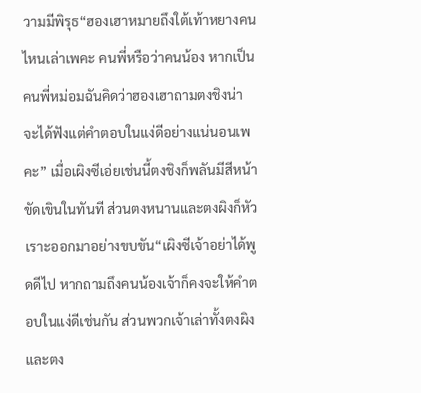วามมีพิรุธ“ฮองเฮาหมายถึงใต้เท้าหยางคนไหนเล่าเพคะ คนพี่หรือว่าคนน้อง หากเป็นคนพี่หม่อมฉันคิดว่าฮองเฮาถามตงชิงน่าจะได้ฟังแต่คำตอบในแง่ดีอย่างแน่นอนเพคะ” เมื่อเผิงซีเอ่ยเช่นนี้ตงชิงก็พลันมีสีหน้าขัดเขินในทันที ส่วนตงหนานและตงผิงก็หัวเราะออกมาอย่างขบขัน“เผิงซีเจ้าอย่าได้พูดดีไป หากถามถึงคนน้องเจ้าก็คงจะให้คำตอบในแง่ดีเช่นกัน ส่วนพวกเจ้าเล่าทั้งตงผิงและตง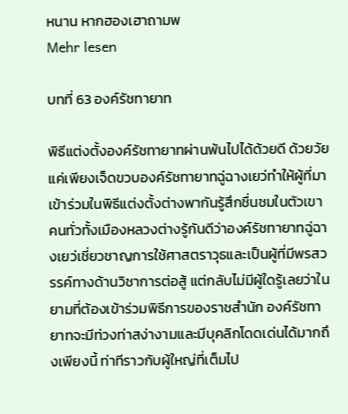หนาน หากฮองเฮาถามพ
Mehr lesen

บทที่ 63 องค์รัชทายาท

พิธีแต่งตั้งองค์รัชทายาทผ่านพ้นไปได้ด้วยดี ด้วยวัยแค่เพียงเจ็ดขวบองค์รัชทายาทฉู่ฉางเยว่ทำให้ผู้ที่มาเข้าร่วมในพิธีแต่งตั้งต่างพากันรู้สึกชื่นชมในตัวเขา คนทั่วทั้งเมืองหลวงต่างรู้กันดีว่าองค์รัชทายาทฉู่ฉางเยว่เชี่ยวชาญการใช้ศาสตราวุธและเป็นผู้ที่มีพรสวรรค์ทางด้านวิชาการต่อสู้ แต่กลับไม่มีผู้ใดรู้เลยว่าในยามที่ต้องเข้าร่วมพิธีการของราชสำนัก องค์รัชทายาทจะมีท่วงท่าสง่างามและมีบุคลิกโดดเด่นได้มากถึงเพียงนี้ ท่าทีราวกับผู้ใหญ่ที่เต็มไป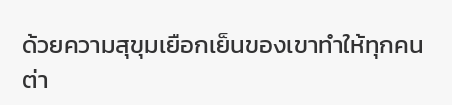ด้วยความสุขุมเยือกเย็นของเขาทำให้ทุกคนต่า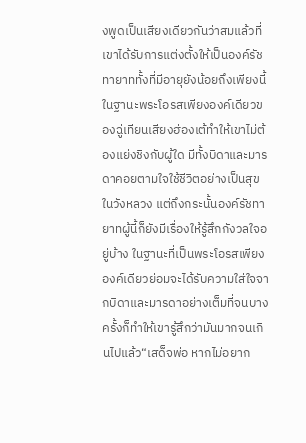งพูดเป็นเสียงเดียวกันว่าสมแล้วที่เขาได้รับการแต่งตั้งให้เป็นองค์รัชทายาททั้งที่มีอายุยังน้อยถึงเพียงนี้ในฐานะพระโอรสเพียงองค์เดียวของฉู่เทียนเสียงฮ่องเต้ทำให้เขาไม่ต้องแย่งชิงกับผู้ใด มีทั้งบิดาและมารดาคอยตามใจใช้ชีวิตอย่างเป็นสุขในวังหลวง แต่ถึงกระนั้นองค์รัชทายาทผู้นี้ก็ยังมีเรื่องให้รู้สึกกังวลใจอยู่บ้าง ในฐานะที่เป็นพระโอรสเพียงองค์เดียวย่อมจะได้รับความใส่ใจจากบิดาและมารดาอย่างเต็มที่จนบางครั้งก็ทำให้เขารู้สึกว่ามันมากจนเกินไปแล้ว“เสด็จพ่อ หากไม่อยาก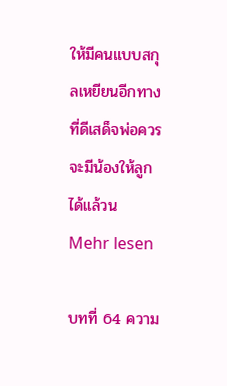ให้มีคนแบบสกุลเหยียนอีกทางที่ดีเสด็จพ่อควรจะมีน้องให้ลูกได้แล้วน
Mehr lesen

บทที่ 64 ความ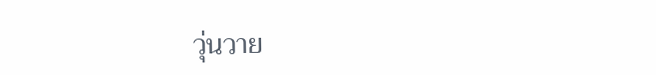วุ่นวาย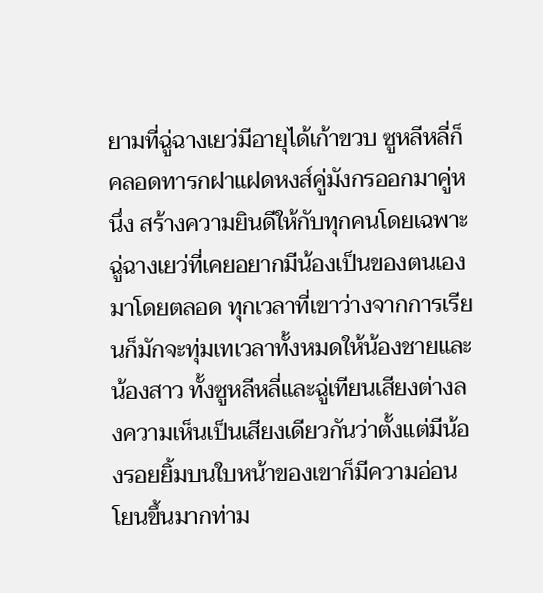ยามที่ฉู่ฉางเยว่มีอายุได้เก้าขวบ ซูหลีหลี่ก็คลอดทารกฝาแฝดหงส์คู่มังกรออกมาคู่หนึ่ง สร้างความยินดีให้กับทุกคนโดยเฉพาะฉู่ฉางเยว่ที่เคยอยากมีน้องเป็นของตนเองมาโดยตลอด ทุกเวลาที่เขาว่างจากการเรียนก็มักจะทุ่มเทเวลาทั้งหมดให้น้องชายและน้องสาว ทั้งซูหลีหลี่และฉู่เทียนเสียงต่างลงความเห็นเป็นเสียงเดียวกันว่าตั้งแต่มีน้องรอยยิ้มบนใบหน้าของเขาก็มีความอ่อนโยนขึ้นมากท่าม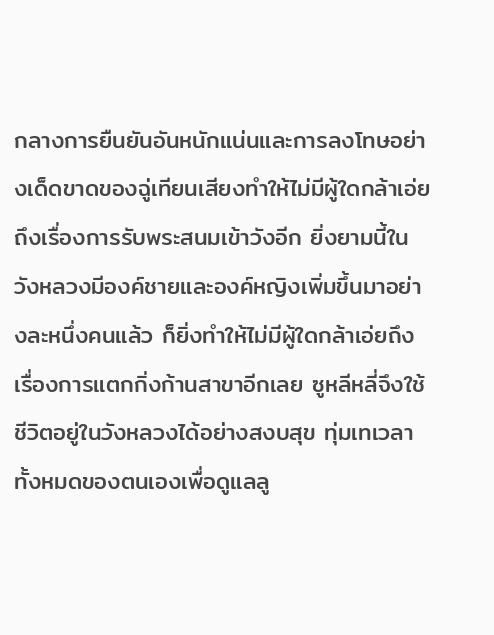กลางการยืนยันอันหนักแน่นและการลงโทษอย่างเด็ดขาดของฉู่เทียนเสียงทำให้ไม่มีผู้ใดกล้าเอ่ยถึงเรื่องการรับพระสนมเข้าวังอีก ยิ่งยามนี้ในวังหลวงมีองค์ชายและองค์หญิงเพิ่มขึ้นมาอย่างละหนึ่งคนแล้ว ก็ยิ่งทำให้ไม่มีผู้ใดกล้าเอ่ยถึงเรื่องการแตกกิ่งก้านสาขาอีกเลย ซูหลีหลี่จึงใช้ชีวิตอยู่ในวังหลวงได้อย่างสงบสุข ทุ่มเทเวลาทั้งหมดของตนเองเพื่อดูแลลู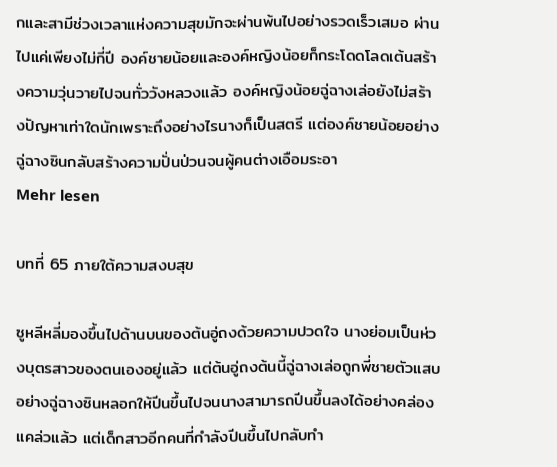กและสามีช่วงเวลาแห่งความสุขมักจะผ่านพ้นไปอย่างรวดเร็วเสมอ ผ่านไปแค่เพียงไม่กี่ปี องค์ชายน้อยและองค์หญิงน้อยก็กระโดดโลดเต้นสร้างความวุ่นวายไปจนทั่ววังหลวงแล้ว องค์หญิงน้อยฉู่ฉางเล่อยังไม่สร้างปัญหาเท่าใดนักเพราะถึงอย่างไรนางก็เป็นสตรี แต่องค์ชายน้อยอย่างฉู่ฉางซินกลับสร้างความปั่นป่วนจนผู้คนต่างเอือมระอา
Mehr lesen

บทที่ 65 ภายใต้ความสงบสุข

ซูหลีหลี่มองขึ้นไปด้านบนของต้นอู่ถงด้วยความปวดใจ นางย่อมเป็นห่วงบุตรสาวของตนเองอยู่แล้ว แต่ต้นอู่ถงต้นนี้ฉู่ฉางเล่อถูกพี่ชายตัวแสบอย่างฉู่ฉางซินหลอกให้ปีนขึ้นไปจนนางสามารถปีนขึ้นลงได้อย่างคล่องแคล่วแล้ว แต่เด็กสาวอีกคนที่กำลังปีนขึ้นไปกลับทำ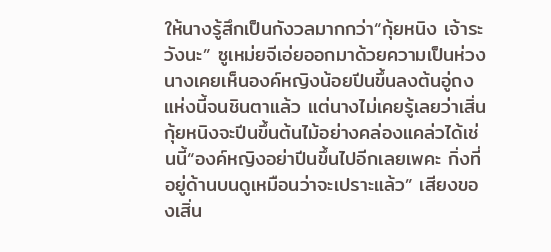ให้นางรู้สึกเป็นกังวลมากกว่า“กุ้ยหนิง เจ้าระวังนะ” ซูเหม่ยจีเอ่ยออกมาด้วยความเป็นห่วง นางเคยเห็นองค์หญิงน้อยปีนขึ้นลงต้นอู่ถงแห่งนี้จนชินตาแล้ว แต่นางไม่เคยรู้เลยว่าเสิ่นกุ้ยหนิงจะปีนขึ้นต้นไม้อย่างคล่องแคล่วได้เช่นนี้“องค์หญิงอย่าปีนขึ้นไปอีกเลยเพคะ กิ่งที่อยู่ด้านบนดูเหมือนว่าจะเปราะแล้ว” เสียงของเสิ่น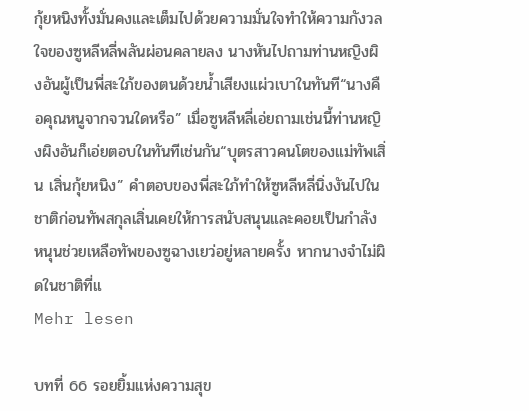กุ้ยหนิงทั้งมั่นคงและเต็มไปด้วยความมั่นใจทำให้ความกังวลใจของซูหลีหลี่พลันผ่อนคลายลง นางหันไปถามท่านหญิงผิงอันผู้เป็นพี่สะใภ้ของตนด้วยน้ำเสียงแผ่วเบาในทันที“นางคือคุณหนูจากจวนใดหรือ” เมื่อซูหลีหลี่เอ่ยถามเช่นนี้ท่านหญิงผิงอันก็เอ่ยตอบในทันทีเช่นกัน“บุตรสาวคนโตของแม่ทัพเสิ่น เสิ่นกุ้ยหนิง” คำตอบของพี่สะใภ้ทำให้ซูหลีหลี่นิ่งงันไปในชาติก่อนทัพสกุลเสิ่นเคยให้การสนับสนุนและคอยเป็นกำลังหนุนช่วยเหลือทัพของซูฉางเยว่อยู่หลายครั้ง หากนางจำไม่ผิดในชาติที่แ
Mehr lesen

บทที่ 66 รอยยิ้มแห่งความสุข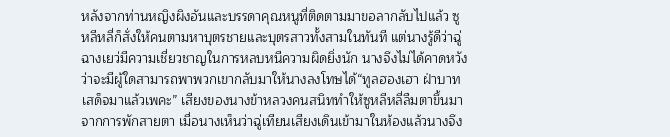หลังจากท่านหญิงผิงอันและบรรดาคุณหนูที่ติดตามมาขอลากลับไปแล้ว ซูหลีหลี่ก็สั่งให้คนตามหาบุตรชายและบุตรสาวทั้งสามในทันที แต่นางรู้ดีว่าฉู่ฉางเยว่มีความเชี่ยวชาญในการหลบหนีความผิดยิ่งนัก นางจึงไม่ได้คาดหวังว่าจะมีผู้ใดสามารถพาพวกเขากลับมาให้นางลงโทษได้“ทูลฮองเฮา ฝ่าบาทเสด็จมาแล้วเพคะ” เสียงของนางข้าหลวงคนสนิททำให้ซูหลีหลี่ลืมตาขึ้นมาจากการพักสายตา เมื่อนางเห็นว่าฉู่เทียนเสียงเดินเข้ามาในห้องแล้วนางจึง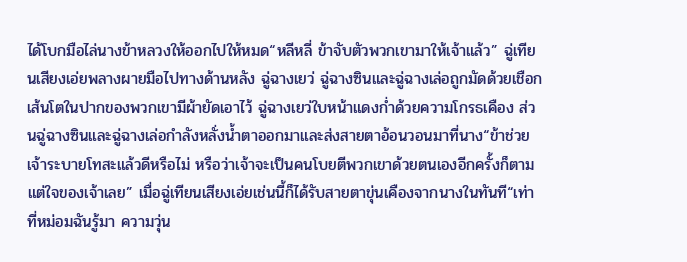ได้โบกมือไล่นางข้าหลวงให้ออกไปให้หมด“หลีหลี่ ข้าจับตัวพวกเขามาให้เจ้าแล้ว” ฉู่เทียนเสียงเอ่ยพลางผายมือไปทางด้านหลัง ฉู่ฉางเยว่ ฉู่ฉางซินและฉู่ฉางเล่อถูกมัดด้วยเชือกเส้นโตในปากของพวกเขามีผ้ายัดเอาไว้ ฉู่ฉางเยว่ใบหน้าแดงก่ำด้วยความโกรธเคือง ส่วนฉู่ฉางซินและฉู่ฉางเล่อกำลังหลั่งน้ำตาออกมาและส่งสายตาอ้อนวอนมาที่นาง“ข้าช่วยเจ้าระบายโทสะแล้วดีหรือไม่ หรือว่าเจ้าจะเป็นคนโบยตีพวกเขาด้วยตนเองอีกครั้งก็ตามแต่ใจของเจ้าเลย” เมื่อฉู่เทียนเสียงเอ่ยเช่นนี้ก็ได้รับสายตาขุ่นเคืองจากนางในทันที“เท่าที่หม่อมฉันรู้มา ความวุ่น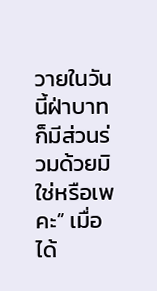วายในวันนี้ฝ่าบาทก็มีส่วนร่วมด้วยมิใช่หรือเพคะ” เมื่อได้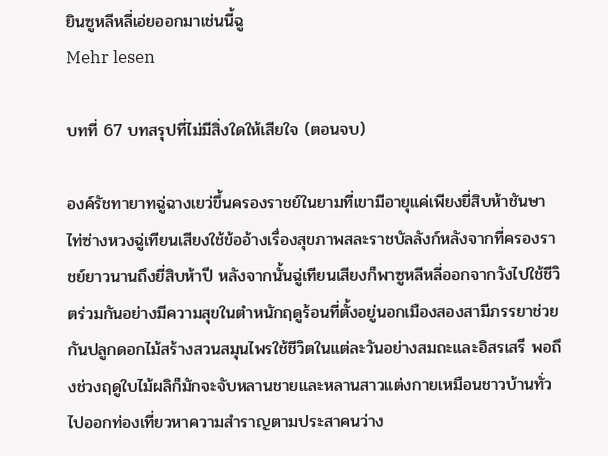ยินซูหลีหลี่เอ่ยออกมาเช่นนี้ฉู
Mehr lesen

บทที่ 67 บทสรุปที่ไม่มีสิ่งใดให้เสียใจ (ตอนจบ)

องค์รัชทายาทฉู่ฉางเยว่ขึ้นครองราชย์ในยามที่เขามีอายุแค่เพียงยี่สิบห้าชันษา ไท่ซ่างหวงฉู่เทียนเสียงใช้ข้ออ้างเรื่องสุขภาพสละราชบัลลังก์หลังจากที่ครองราชย์ยาวนานถึงยี่สิบห้าปี หลังจากนั้นฉู่เทียนเสียงก็พาซูหลีหลี่ออกจากวังไปใช้ชีวิตร่วมกันอย่างมีความสุขในตำหนักฤดูร้อนที่ตั้งอยู่นอกเมืองสองสามีภรรยาช่วยกันปลูกดอกไม้สร้างสวนสมุนไพรใช้ชีวิตในแต่ละวันอย่างสมถะและอิสรเสรี พอถึงช่วงฤดูใบไม้ผลิก็มักจะจับหลานชายและหลานสาวแต่งกายเหมือนชาวบ้านทั่วไปออกท่องเที่ยวหาความสำราญตามประสาคนว่าง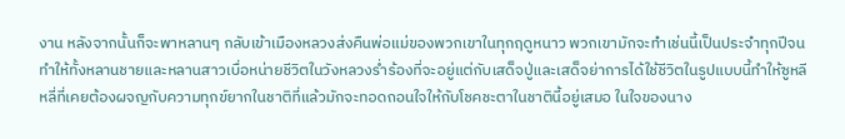งาน หลังจากนั้นก็จะพาหลานๆ กลับเข้าเมืองหลวงส่งคืนพ่อแม่ของพวกเขาในทุกฤดูหนาว พวกเขามักจะทำเช่นนี้เป็นประจำทุกปีจนทำให้ทั้งหลานชายและหลานสาวเบื่อหน่ายชีวิตในวังหลวงร่ำร้องที่จะอยู่แต่กับเสด็จปู่และเสด็จย่าการได้ใช้ชีวิตในรูปแบบนี้ทำให้ซูหลีหลี่ที่เคยต้องผจญกับความทุกข์ยากในชาติที่แล้วมักจะทอดถอนใจให้กับโชคชะตาในชาตินี้อยู่เสมอ ในใจของนาง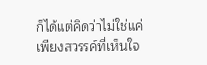ก็ได้แต่คิดว่าไม่ใช่แค่เพียงสวรรค์ที่เห็นใจ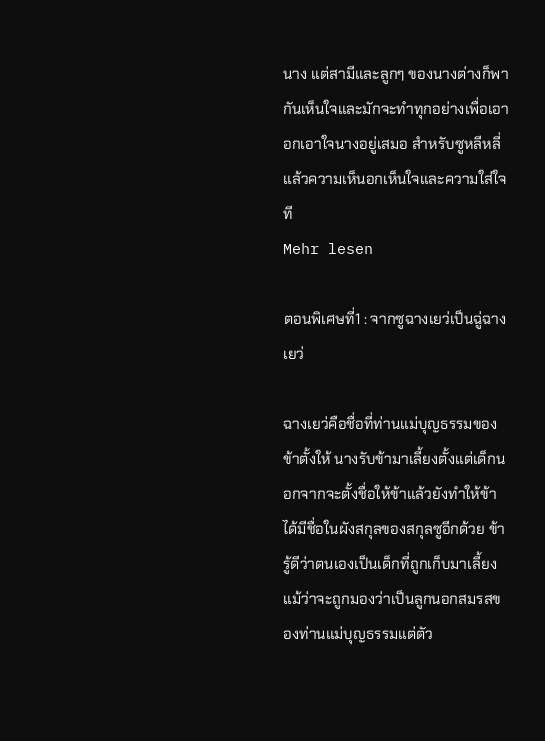นาง แต่สามีและลูกๆ ของนางต่างก็พากันเห็นใจและมักจะทำทุกอย่างเพื่อเอาอกเอาใจนางอยู่เสมอ สำหรับซูหลีหลี่แล้วความเห็นอกเห็นใจและความใส่ใจที
Mehr lesen

ตอนพิเศษที่1 : จากซูฉางเยว่เป็นฉู่ฉางเยว่

ฉางเยว่คือชื่อที่ท่านแม่บุญธรรมของข้าตั้งให้ นางรับข้ามาเลี้ยงตั้งแต่เด็กนอกจากจะตั้งชื่อให้ข้าแล้วยังทำให้ข้าได้มีชื่อในผังสกุลของสกุลซูอีกด้วย ข้ารู้ดีว่าตนเองเป็นเด็กที่ถูกเก็บมาเลี้ยง แม้ว่าจะถูกมองว่าเป็นลูกนอกสมรสของท่านแม่บุญธรรมแต่ตัว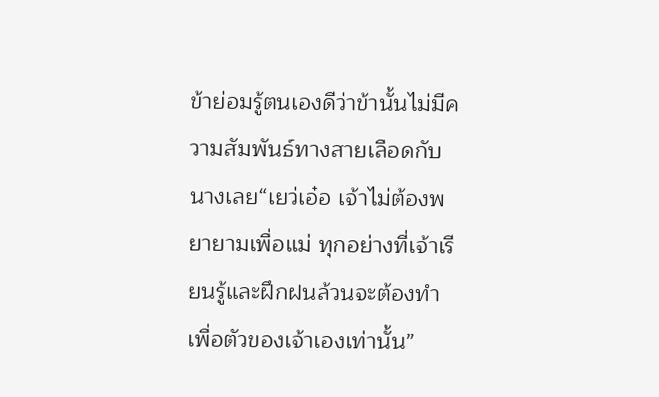ข้าย่อมรู้ตนเองดีว่าข้านั้นไม่มีความสัมพันธ์ทางสายเลือดกับนางเลย“เยว่เอ๋อ เจ้าไม่ต้องพยายามเพื่อแม่ ทุกอย่างที่เจ้าเรียนรู้และฝึกฝนล้วนจะต้องทำเพื่อตัวของเจ้าเองเท่านั้น”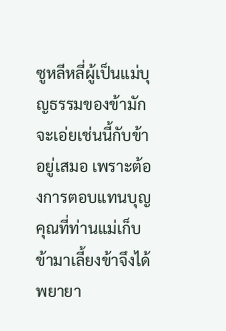ซูหลีหลี่ผู้เป็นแม่บุญธรรมของข้ามักจะเอ่ยเช่นนี้กับข้าอยู่เสมอ เพราะต้องการตอบแทนบุญคุณที่ท่านแม่เก็บข้ามาเลี้ยงข้าจึงได้พยายา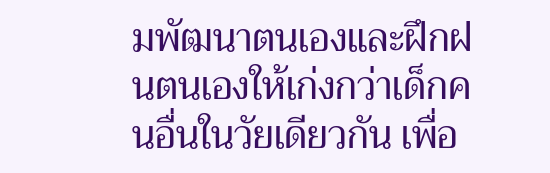มพัฒนาตนเองและฝึกฝนตนเองให้เก่งกว่าเด็กคนอื่นในวัยเดียวกัน เพื่อ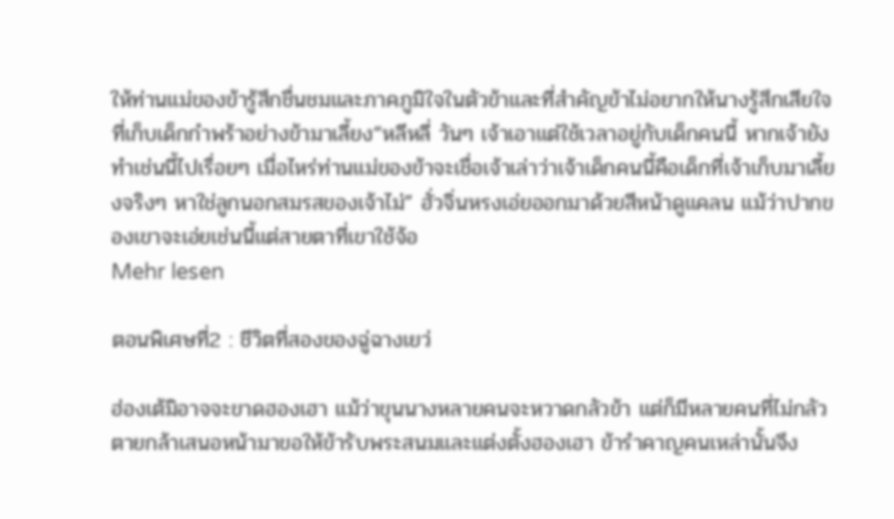ให้ท่านแม่ของข้ารู้สึกชื่นชมและภาคภูมิใจในตัวข้าและที่สำคัญข้าไม่อยากให้นางรู้สึกเสียใจที่เก็บเด็กกำพร้าอย่างข้ามาเลี้ยง“หลีหลี่ วันๆ เจ้าเอาแต่ใช้เวลาอยู่กับเด็กคนนี้ หากเจ้ายังทำเช่นนี้ไปเรื่อยๆ เมื่อไหร่ท่านแม่ของข้าจะเชื่อเจ้าเล่าว่าเจ้าเด็กคนนี้คือเด็กที่เจ้าเก็บมาเลี้ยงจริงๆ หาใช่ลูกนอกสมรสของเจ้าไม่” ฮั่วจิ่นหรงเอ่ยออกมาด้วยสีหน้าดูแคลน แม้ว่าปากของเขาจะเอ่ยเช่นนี้แต่สายตาที่เขาใช้จ้อ
Mehr lesen

ตอนพิเศษที่2 : ชีวิตที่สองของฉู่ฉางเยว่

ฮ่องเต้มิอาจจะขาดฮองเฮา แม้ว่าขุนนางหลายคนจะหวาดกลัวข้า แต่ก็มีหลายคนที่ไม่กลัวตายกล้าเสนอหน้ามาขอให้ข้ารับพระสนมและแต่งตั้งฮองเฮา ข้ารำคาญคนเหล่านั้นจึง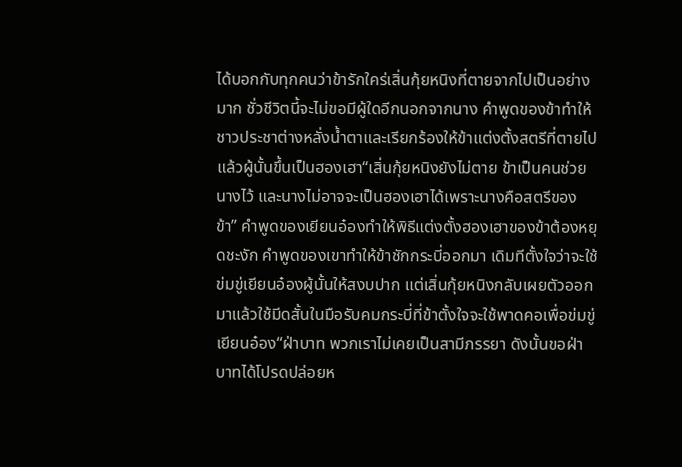ได้บอกกับทุกคนว่าข้ารักใคร่เสิ่นกุ้ยหนิงที่ตายจากไปเป็นอย่างมาก ชั่วชีวิตนี้จะไม่ขอมีผู้ใดอีกนอกจากนาง คำพูดของข้าทำให้ชาวประชาต่างหลั่งน้ำตาและเรียกร้องให้ข้าแต่งตั้งสตรีที่ตายไปแล้วผู้นั้นขึ้นเป็นฮองเฮา“เสิ่นกุ้ยหนิงยังไม่ตาย ข้าเป็นคนช่วยนางไว้ และนางไม่อาจจะเป็นฮองเฮาได้เพราะนางคือสตรีของข้า” คำพูดของเยียนอ๋องทำให้พิธีแต่งตั้งฮองเฮาของข้าต้องหยุดชะงัก คำพูดของเขาทำให้ข้าชักกระบี่ออกมา เดิมทีตั้งใจว่าจะใช้ข่มขู่เยียนอ๋องผู้นั้นให้สงบปาก แต่เสิ่นกุ้ยหนิงกลับเผยตัวออกมาแล้วใช้มีดสั้นในมือรับคมกระบี่ที่ข้าตั้งใจจะใช้พาดคอเพื่อข่มขู่เยียนอ๋อง“ฝ่าบาท พวกเราไม่เคยเป็นสามีภรรยา ดังนั้นขอฝ่าบาทได้โปรดปล่อยห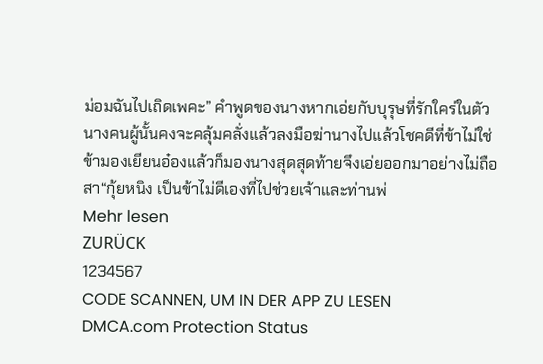ม่อมฉันไปเถิดเพคะ” คำพูดของนางหากเอ่ยกับบุรุษที่รักใคร่ในตัวนางคนผู้นั้นคงจะคลุ้มคลั่งแล้วลงมือฆ่านางไปแล้วโชคดีที่ข้าไม่ใช่ ข้ามองเยียนอ๋องแล้วก็มองนางสุดสุดท้ายจึงเอ่ยออกมาอย่างไม่ถือสา“กุ้ยหนิง เป็นข้าไม่ดีเองที่ไปช่วยเจ้าและท่านพ่
Mehr lesen
ZURÜCK
1234567
CODE SCANNEN, UM IN DER APP ZU LESEN
DMCA.com Protection Status